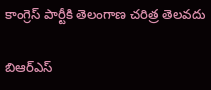కాంగ్రెస్ పార్టీకి తెలంగాణ చరిత్ర తెలవదు

బిఆర్ఎస్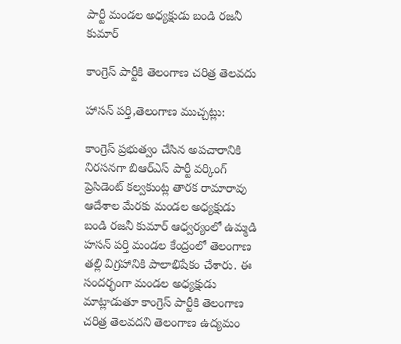పార్టీ మండల అధ్యక్షుడు బండి రజనీ కుమార్

కాంగ్రెస్ పార్టీకి తెలంగాణ చరిత్ర తెలవదు

హాసన్ పర్తి,తెలంగాణ ముచ్చట్లు:

కాంగ్రెస్ ప్రభుత్వం చేసిన అపచారానికి నిరసనగా బిఆర్ఎస్ పార్టీ వర్కింగ్ ప్రెసిడెంట్ కల్వకుంట్ల తారక రామారావు ఆదేశాల మేరకు మండల అధ్యక్షుడు బండి రజనీ కుమార్ ఆధ్వర్యంలో ఉమ్మడి హసన్ పర్తి మండల కేంద్రంలో తెలంగాణ తల్లి విగ్రహానికి పాలాభిషేకం చేశారు. ఈ సందర్భంగా మండల అధ్యక్షుడు మాట్లాడుతూ కాంగ్రెస్ పార్టీకి తెలంగాణ చరిత్ర తెలవదని తెలంగాణ ఉద్యమం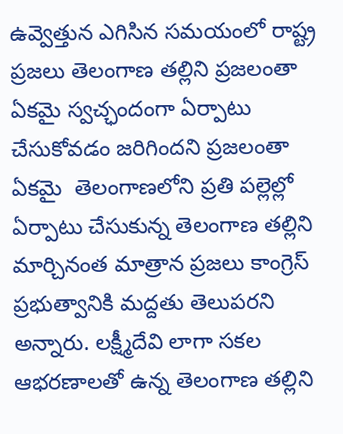ఉవ్వెత్తున ఎగిసిన సమయంలో రాష్ట్ర ప్రజలు తెలంగాణ తల్లిని ప్రజలంతా ఏకమై స్వచ్ఛందంగా ఏర్పాటు చేసుకోవడం జరిగిందని ప్రజలంతా ఏకమై  తెలంగాణలోని ప్రతి పల్లెల్లో ఏర్పాటు చేసుకున్న తెలంగాణ తల్లిని మార్చినంత మాత్రాన ప్రజలు కాంగ్రెస్ ప్రభుత్వానికి మద్దతు తెలుపరని అన్నారు. లక్ష్మీదేవి లాగా సకల ఆభరణాలతో ఉన్న తెలంగాణ తల్లిని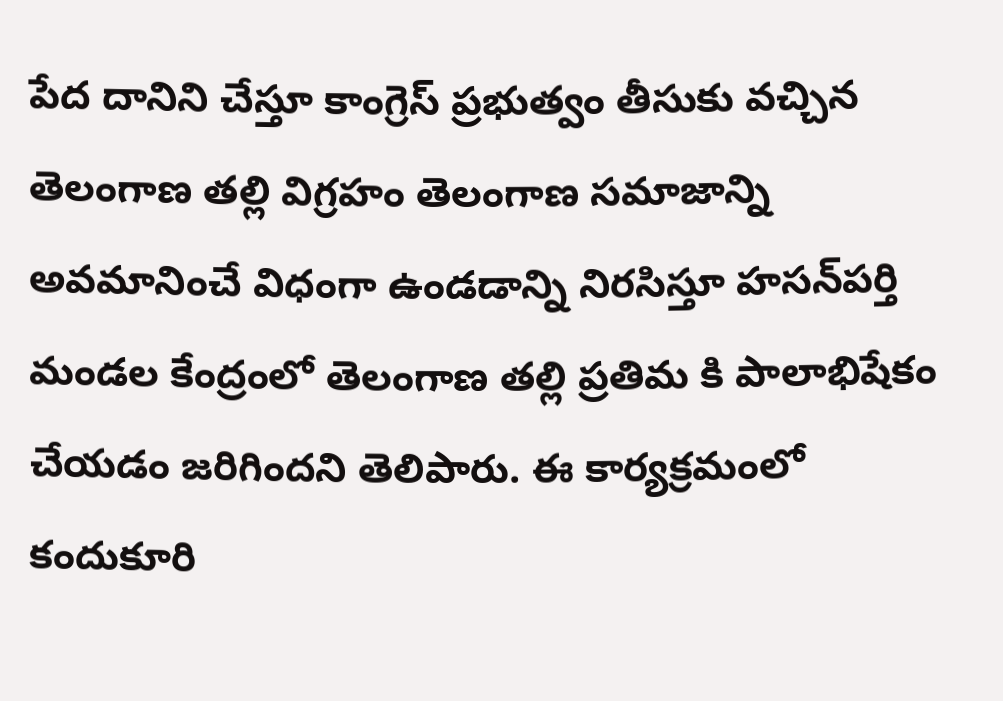పేద దానిని చేస్తూ కాంగ్రెస్ ప్రభుత్వం తీసుకు వచ్చిన తెలంగాణ తల్లి విగ్రహం తెలంగాణ సమాజాన్ని అవమానించే విధంగా ఉండడాన్ని నిరసిస్తూ హసన్‌పర్తి మండల కేంద్రంలో తెలంగాణ తల్లి ప్రతిమ కి పాలాభిషేకం చేయడం జరిగిందని తెలిపారు. ఈ కార్యక్రమంలో కందుకూరి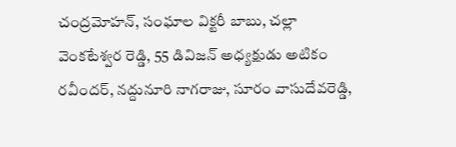చంద్రమోహన్, సంఘాల విక్టరీ బాబు, చల్లా వెంకటేశ్వర రెడ్డి, 55 డివిజన్ అధ్యక్షుడు అటికం రవీందర్, నద్దునూరి నాగరాజు, సూరం వాసుదేవరెడ్డి,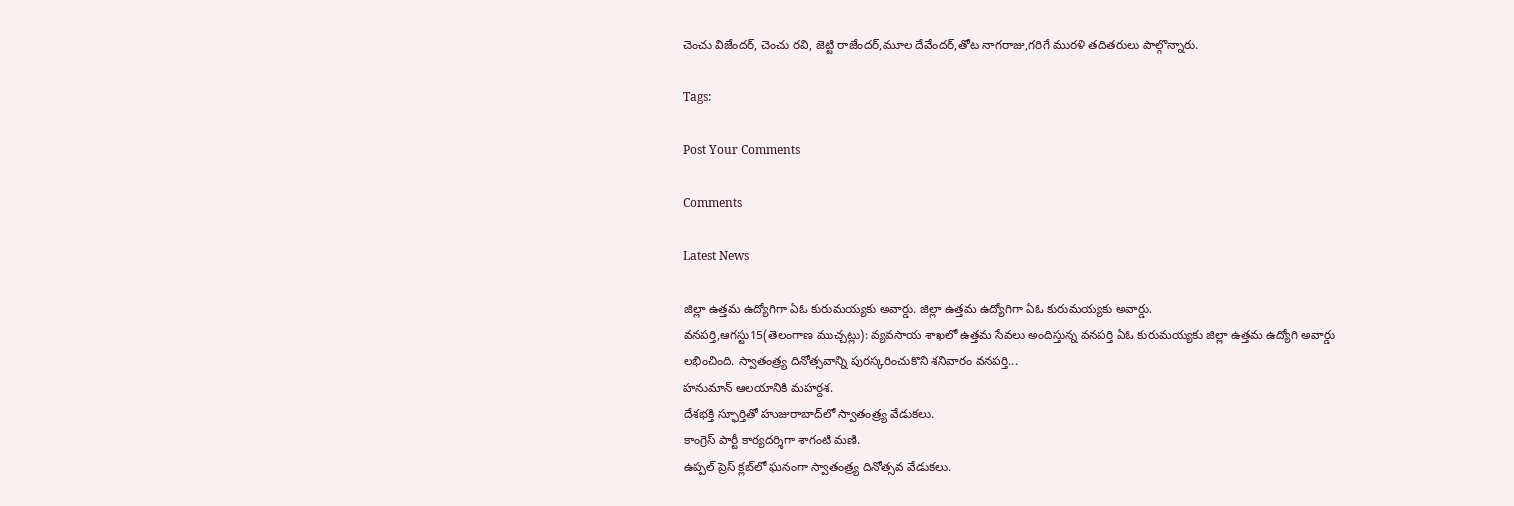చెంచు విజేందర్, చెంచు రవి, జెట్టి రాజేందర్,మూల దేవేందర్,తోట నాగరాజు,గరిగే మురళి తదితరులు పాల్గొన్నారు.

Tags:

Post Your Comments

Comments

Latest News

జిల్లా ఉత్తమ ఉద్యోగిగా ఏఓ కురుమయ్యకు అవార్డు. జిల్లా ఉత్తమ ఉద్యోగిగా ఏఓ కురుమయ్యకు అవార్డు.
వనపర్తి,ఆగస్టు15(తెలంగాణ ముచ్చట్లు): వ్యవసాయ శాఖలో ఉత్తమ సేవలు అందిస్తున్న వనపర్తి ఏఓ కురుమయ్యకు జిల్లా ఉత్తమ ఉద్యోగి అవార్డు లభించింది. స్వాతంత్ర్య దినోత్సవాన్ని పురస్కరించుకొని శనివారం వనపర్తి...
హనుమాన్ ఆలయానికి మహర్దశ.
దేశభక్తి స్ఫూర్తితో హుజురాబాద్‌లో స్వాతంత్ర్య వేడుకలు.
కాంగ్రెస్ పార్టీ కార్యదర్శిగా శాగంటి మణి.
ఉప్పల్ ప్రెస్ క్లబ్‌లో ఘనంగా స్వాతంత్ర్య దినోత్సవ వేడుకలు.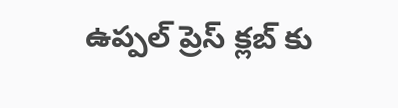ఉప్పల్ ప్రెస్ క్లబ్‌ కు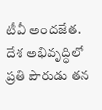టీవీ అందజేత.
దేశ అభివృద్ధిలో ప్రతి పౌరుడు తన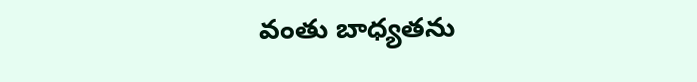వంతు బాధ్యతను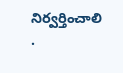నిర్వర్తించాలి .